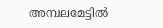അമ്പലമേട്ടില്‍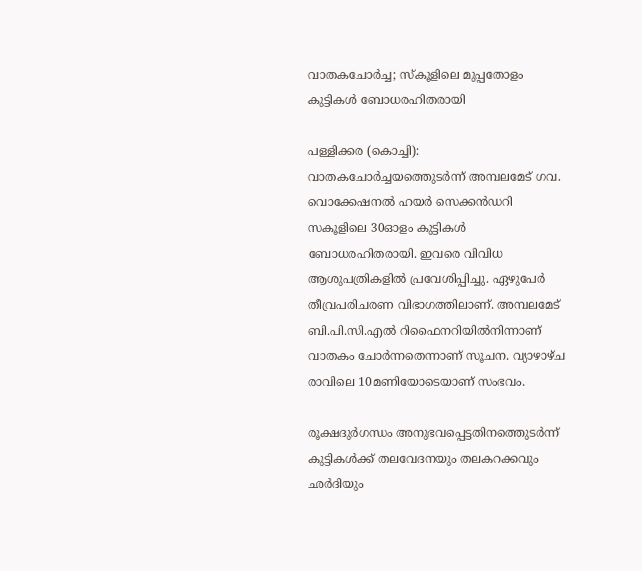വാതകചോര്‍ച്ച; സ്കൂളിലെ മുപ്പതോളം കുട്ടികള്‍ ബോധരഹിതരായി

പള്ളിക്കര (കൊച്ചി): വാതകചോര്‍ച്ചയത്തെുടര്‍ന്ന് അമ്പലമേട് ഗവ. വൊക്കേഷനല്‍ ഹയര്‍ സെക്കന്‍ഡറി സകൂളിലെ 30ഓളം കുട്ടികള്‍ ബോധരഹിതരായി. ഇവരെ വിവിധ ആശുപത്രികളില്‍ പ്രവേശിപ്പിച്ചു. ഏഴുപേര്‍ തീവ്രപരിചരണ വിഭാഗത്തിലാണ്. അമ്പലമേട് ബി.പി.സി.എല്‍ റിഫൈനറിയില്‍നിന്നാണ് വാതകം ചോര്‍ന്നതെന്നാണ് സൂചന. വ്യാഴാഴ്ച രാവിലെ 10മണിയോടെയാണ് സംഭവം.

രൂക്ഷദുര്‍ഗന്ധം അനുഭവപ്പെട്ടതിനത്തെുടര്‍ന്ന് കുട്ടികള്‍ക്ക് തലവേദനയും തലകറക്കവും ഛര്‍ദിയും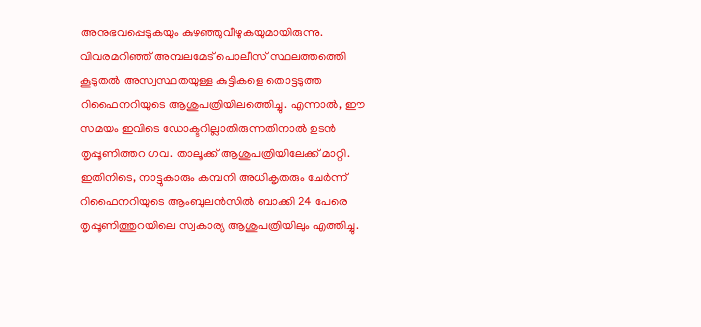അനുഭവപ്പെടുകയും കുഴഞ്ഞുവീഴുകയുമായിരുന്നു. വിവരമറിഞ്ഞ് അമ്പലമേട് പൊലീസ് സ്ഥലത്തത്തെി കൂടുതല്‍ അസ്വസ്ഥതയുള്ള കുട്ടികളെ തൊട്ടടുത്ത റിഫൈനറിയുടെ ആശുപത്രിയിലത്തെിച്ചു. എന്നാല്‍, ഈ സമയം ഇവിടെ ഡോക്ടറില്ലാതിരുന്നതിനാല്‍ ഉടന്‍ തൃപ്പൂണിത്തറ ഗവ. താലൂക്ക് ആശുപത്രിയിലേക്ക് മാറ്റി. ഇതിനിടെ, നാട്ടുകാരും കമ്പനി അധികൃതരും ചേര്‍ന്ന്  റിഫൈനറിയുടെ ആംബുലന്‍സില്‍ ബാക്കി 24 പേരെ തൃപ്പൂണിത്തുറയിലെ സ്വകാര്യ ആശുപത്രിയിലും എത്തിച്ചു.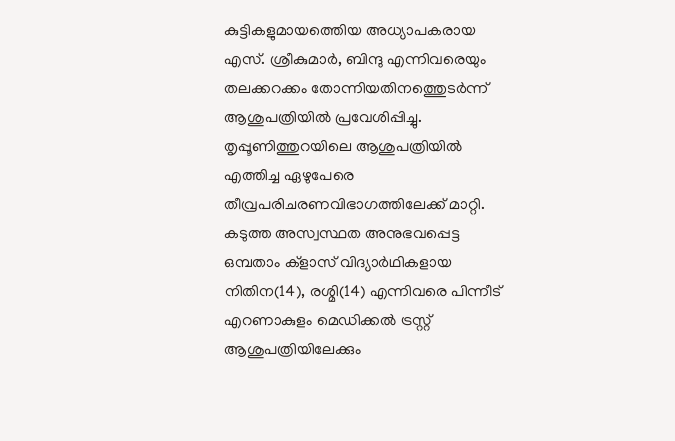കുട്ടികളുമായത്തെിയ അധ്യാപകരായ എസ്. ശ്രീകുമാര്‍, ബിന്ദു എന്നിവരെയും തലക്കറക്കം തോന്നിയതിനത്തെുടര്‍ന്ന് ആശുപത്രിയില്‍ പ്രവേശിപ്പിച്ചു. തൃപ്പൂണിത്തുറയിലെ ആശുപത്രിയില്‍ എത്തിച്ച ഏഴുപേരെ തീവ്രപരിചരണവിഭാഗത്തിലേക്ക് മാറ്റി. കടുത്ത അസ്വസ്ഥത അനുഭവപ്പെട്ട ഒമ്പതാം ക്ളാസ് വിദ്യാര്‍ഥികളായ നിതിന(14), രശ്മി(14) എന്നിവരെ പിന്നീട് എറണാകുളം മെഡിക്കല്‍ ട്രസ്റ്റ് ആശുപത്രിയിലേക്കും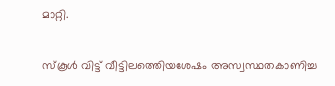മാറ്റി.

സ്കൂള്‍ വിട്ട് വീട്ടിലത്തെിയശേഷം അസ്വസ്ഥതകാണിച്ച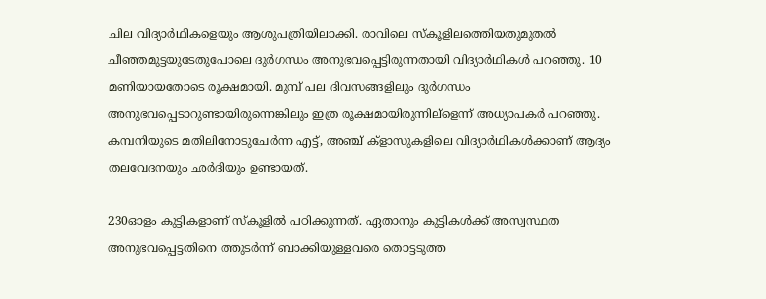ചില വിദ്യാര്‍ഥികളെയും ആശുപത്രിയിലാക്കി. രാവിലെ സ്കൂളിലത്തെിയതുമുതല്‍ ചീഞ്ഞമുട്ടയുടേതുപോലെ ദുര്‍ഗന്ധം അനുഭവപ്പെട്ടിരുന്നതായി വിദ്യാര്‍ഥികള്‍ പറഞ്ഞു. 10 മണിയായതോടെ രൂക്ഷമായി. മുമ്പ് പല ദിവസങ്ങളിലും ദുര്‍ഗന്ധം അനുഭവപ്പെടാറുണ്ടായിരുന്നെങ്കിലും ഇത്ര രൂക്ഷമായിരുന്നില്ളെന്ന് അധ്യാപകര്‍ പറഞ്ഞു. കമ്പനിയുടെ മതിലിനോടുചേര്‍ന്ന എട്ട്, അഞ്ച് ക്ളാസുകളിലെ വിദ്യാര്‍ഥികള്‍ക്കാണ് ആദ്യം തലവേദനയും ഛര്‍ദിയും ഉണ്ടായത്.

230ഓളം കുട്ടികളാണ് സ്കൂളില്‍ പഠിക്കുന്നത്. ഏതാനും കുട്ടികള്‍ക്ക് അസ്വസ്ഥത അനുഭവപ്പെട്ടതിനെ ത്തുടര്‍ന്ന് ബാക്കിയുള്ളവരെ തൊട്ടടുത്ത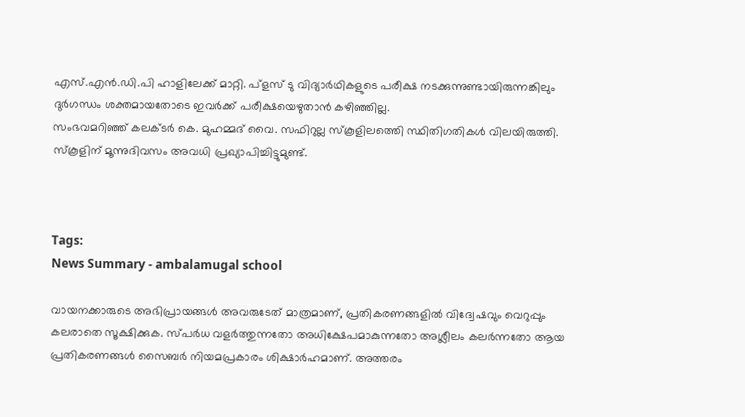എസ്.എന്‍.ഡി.പി ഹാളിലേക്ക് മാറ്റി. പ്ളസ് ടു വിദ്യാര്‍ഥികളുടെ പരീക്ഷ നടക്കുന്നുണ്ടായിരുന്നങ്കിലും ദുര്‍ഗന്ധം ശക്തമായതോടെ ഇവര്‍ക്ക് പരീക്ഷയെഴുതാന്‍ കഴിഞ്ഞില്ല.
സംഭവമറിഞ്ഞ് കലക്ടര്‍ കെ. മുഹമ്മദ് വൈ. സഫിറുല്ല സ്കൂളിലത്തെി സ്ഥിതിഗതികള്‍ വിലയിരുത്തി. സ്കൂളിന് മൂന്നുദിവസം അവധി പ്രഖ്യാപിച്ചിട്ടുമുണ്ട്.



Tags:
News Summary - ambalamugal school

വായനക്കാരുടെ അഭിപ്രായങ്ങള്‍ അവരുടേത് മാത്രമാണ്, പ്രതികരണങ്ങളിൽ വിദ്വേഷവും വെറുപ്പും കലരാതെ സൂക്ഷിക്കുക. സ്പർധ വളർത്തുന്നതോ അധിക്ഷേപമാകുന്നതോ അശ്ലീലം കലർന്നതോ ആയ പ്രതികരണങ്ങൾ സൈബർ നിയമപ്രകാരം ശിക്ഷാർഹമാണ്. അത്തരം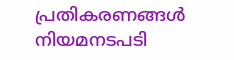പ്രതികരണങ്ങൾ നിയമനടപടി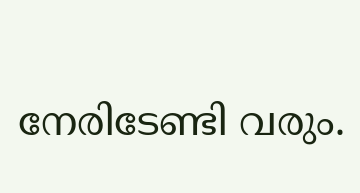നേരിടേണ്ടി വരും.